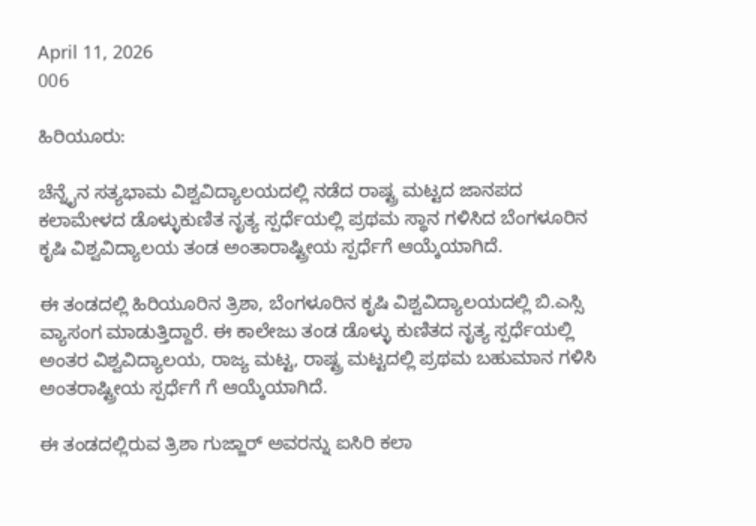April 11, 2026
006

ಹಿರಿಯೂರು:

ಚೆನ್ನೈನ ಸತ್ಯಭಾಮ ವಿಶ್ವವಿದ್ಯಾಲಯದಲ್ಲಿ ನಡೆದ ರಾಷ್ಟ್ರ ಮಟ್ಟದ ಜಾನಪದ ಕಲಾಮೇಳದ ಡೊಳ್ಳುಕುಣಿತ ನೃತ್ಯ ಸ್ಪರ್ಧೆಯಲ್ಲಿ ಪ್ರಥಮ ಸ್ಥಾನ ಗಳಿಸಿದ ಬೆಂಗಳೂರಿನ ಕೃಷಿ ವಿಶ್ವವಿದ್ಯಾಲಯ ತಂಡ ಅಂತಾರಾಷ್ಟ್ರೀಯ ಸ್ಪರ್ಧೆಗೆ ಆಯ್ಕೆಯಾಗಿದೆ.

ಈ ತಂಡದಲ್ಲಿ ಹಿರಿಯೂರಿನ ತ್ರಿಶಾ, ಬೆಂಗಳೂರಿನ ಕೃಷಿ ವಿಶ್ವವಿದ್ಯಾಲಯದಲ್ಲಿ ಬಿ.ಎಸ್ಸಿ ವ್ಯಾಸಂಗ ಮಾಡುತ್ತಿದ್ದಾರೆ. ಈ ಕಾಲೇಜು ತಂಡ ಡೊಳ್ಳು ಕುಣಿತದ ನೃತ್ಯ ಸ್ಪರ್ಧೆಯಲ್ಲಿ ಅಂತರ ವಿಶ್ವವಿದ್ಯಾಲಯ, ರಾಜ್ಯ ಮಟ್ಟ, ರಾಷ್ಟ್ರ ಮಟ್ಟದಲ್ಲಿ ಪ್ರಥಮ ಬಹುಮಾನ ಗಳಿಸಿ ಅಂತರಾಷ್ಟ್ರೀಯ ಸ್ಪರ್ಧೆಗೆ ಗೆ ಆಯ್ಕೆಯಾಗಿದೆ.

ಈ ತಂಡದಲ್ಲಿರುವ ತ್ರಿಶಾ ಗುಜ್ಜಾರ್ ಅವರನ್ನು ಐಸಿರಿ ಕಲಾ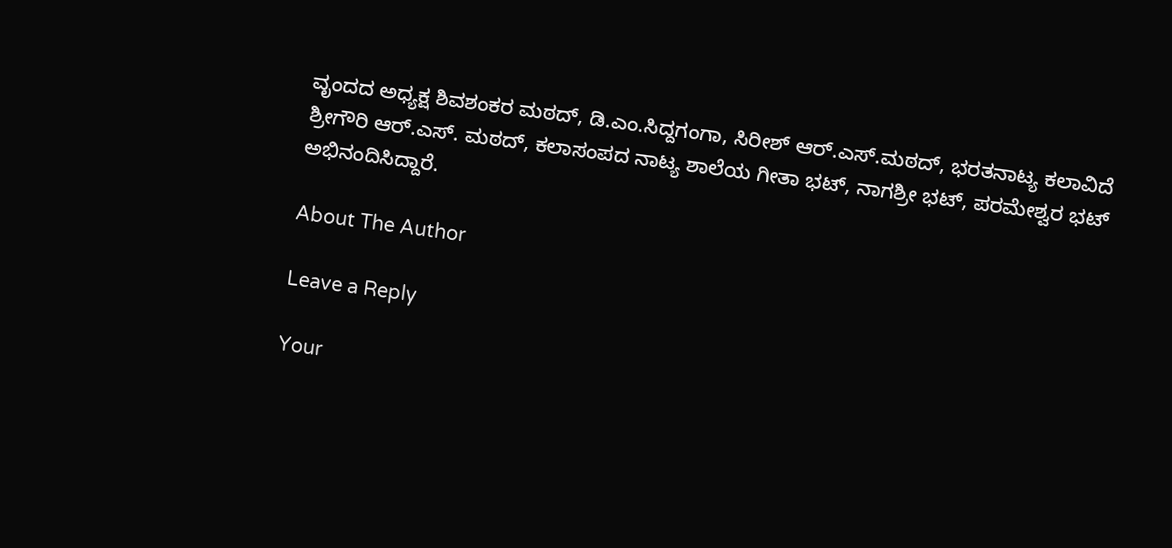ವೃಂದದ ಅಧ್ಯಕ್ಷ ಶಿವಶಂಕರ ಮಠದ್, ಡಿ.ಎಂ.ಸಿದ್ದಗಂಗಾ, ಸಿರೀಶ್ ಆರ್.ಎಸ್.ಮಠದ್, ಭರತನಾಟ್ಯ ಕಲಾವಿದೆ ಶ್ರೀಗೌರಿ ಆರ್.ಎಸ್. ಮಠದ್, ಕಲಾಸಂಪದ ನಾಟ್ಯ ಶಾಲೆಯ ಗೀತಾ ಭಟ್, ನಾಗಶ್ರೀ ಭಟ್, ಪರಮೇಶ್ವರ ಭಟ್ ಅಭಿನಂದಿಸಿದ್ದಾರೆ.

About The Author

Leave a Reply

Your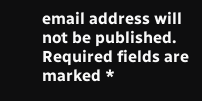email address will not be published. Required fields are marked *